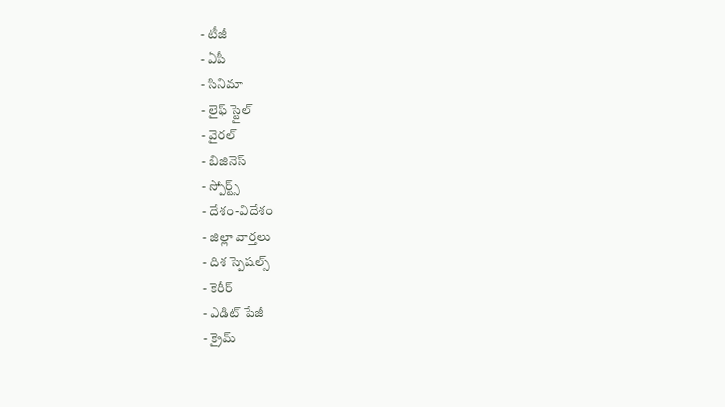- టీజీ
- ఏపీ
- సినిమా
- లైఫ్ స్టైల్
- వైరల్
- బిజినెస్
- స్పోర్ట్స్
- దేశం-విదేశం
- జిల్లా వార్తలు
- దిశ స్పెషల్స్
- కెరీర్
- ఎడిట్ పేజీ
- క్రైమ్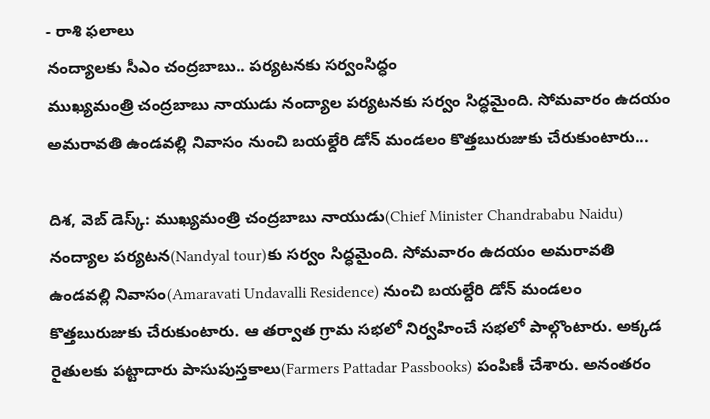- రాశి ఫలాలు
నంద్యాలకు సీఎం చంద్రబాబు.. పర్యటనకు సర్వంసిద్ధం
ముఖ్యమంత్రి చంద్రబాబు నాయుడు నంద్యాల పర్యటనకు సర్వం సిద్ధమైంది. సోమవారం ఉదయం అమరావతి ఉండవల్లి నివాసం నుంచి బయల్దేరి డోన్ మండలం కొత్తబురుజుకు చేరుకుంటారు...

దిశ, వెబ్ డెస్క్: ముఖ్యమంత్రి చంద్రబాబు నాయుడు(Chief Minister Chandrababu Naidu) నంద్యాల పర్యటన(Nandyal tour)కు సర్వం సిద్ధమైంది. సోమవారం ఉదయం అమరావతి ఉండవల్లి నివాసం(Amaravati Undavalli Residence) నుంచి బయల్దేరి డోన్ మండలం కొత్తబురుజుకు చేరుకుంటారు. ఆ తర్వాత గ్రామ సభలో నిర్వహించే సభలో పాల్గొంటారు. అక్కడ రైతులకు పట్టాదారు పాసుపుస్తకాలు(Farmers Pattadar Passbooks) పంపిణీ చేశారు. అనంతరం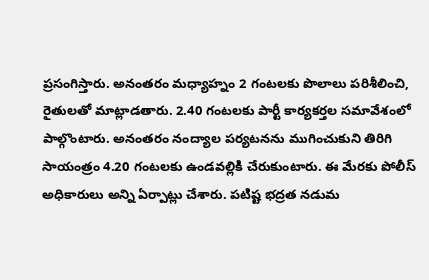ప్రసంగిస్తారు. అనంతరం మధ్యాహ్నం 2 గంటలకు పొలాలు పరిశీలించి, రైతులతో మాట్లాడతారు. 2.40 గంటలకు పార్టీ కార్యకర్తల సమావేశంలో పాల్గొంటారు. అనంతరం నంద్యాల పర్యటనను ముగించుకుని తిరిగి సాయంత్రం 4.20 గంటలకు ఉండవల్లికి చేరుకుంటారు. ఈ మేరకు పోలీస్ అధికారులు అన్ని ఏర్పాట్లు చేశారు. పటిష్ట భద్రత నడుమ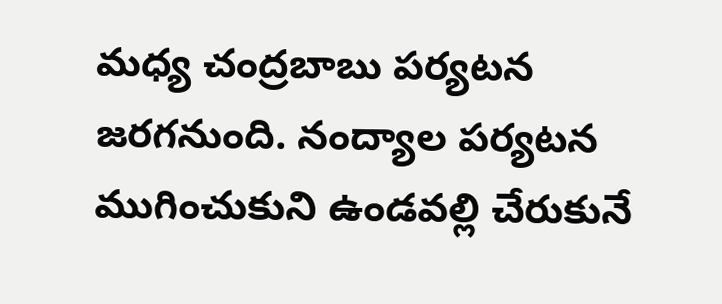మధ్య చంద్రబాబు పర్యటన జరగనుంది. నంద్యాల పర్యటన ముగించుకుని ఉండవల్లి చేరుకునే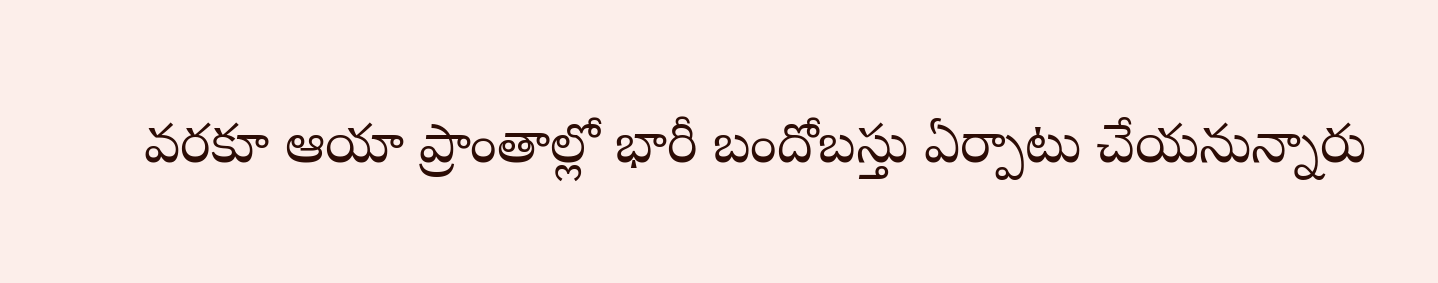వరకూ ఆయా ప్రాంతాల్లో భారీ బందోబస్తు ఏర్పాటు చేయనున్నారు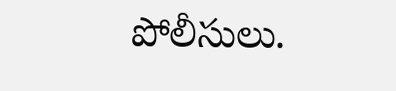పోలీసులు.